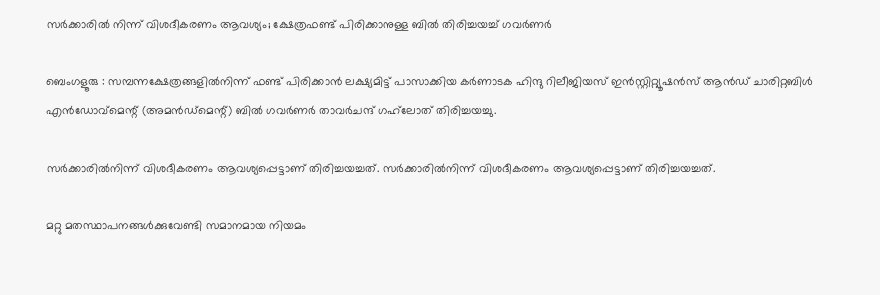സർക്കാരിൽ നിന്ന് വിശദീകരണം ആവശ്യം; ക്ഷേത്രഫണ്ട് പിരിക്കാനുള്ള ബിൽ തിരിച്ചയച്ച് ഗവർണർ

ബെംഗളൂരു : സമ്പന്നക്ഷേത്രങ്ങളിൽനിന്ന് ഫണ്ട് പിരിക്കാൻ ലക്ഷ്യമിട്ട് പാസാക്കിയ കർണാടക ഹിന്ദു റിലീജിയസ് ഇൻസ്റ്റിറ്റ്യൂഷൻസ് ആൻഡ് ചാരിറ്റബിൾ എൻഡോവ്‌മെന്റ് (അമൻഡ്‌മെന്റ്) ബിൽ ഗവർണർ താവർചന്ദ് ഗഹ്‍ലോത് തിരിച്ചയച്ചു.

സർക്കാരിൽനിന്ന് വിശദീകരണം ആവശ്യപ്പെട്ടാണ് തിരിച്ചയച്ചത്. സർക്കാരിൽനിന്ന് വിശദീകരണം ആവശ്യപ്പെട്ടാണ് തിരിച്ചയച്ചത്.

മറ്റു മതസ്ഥാപനങ്ങൾക്കുവേണ്ടി സമാനമായ നിയമം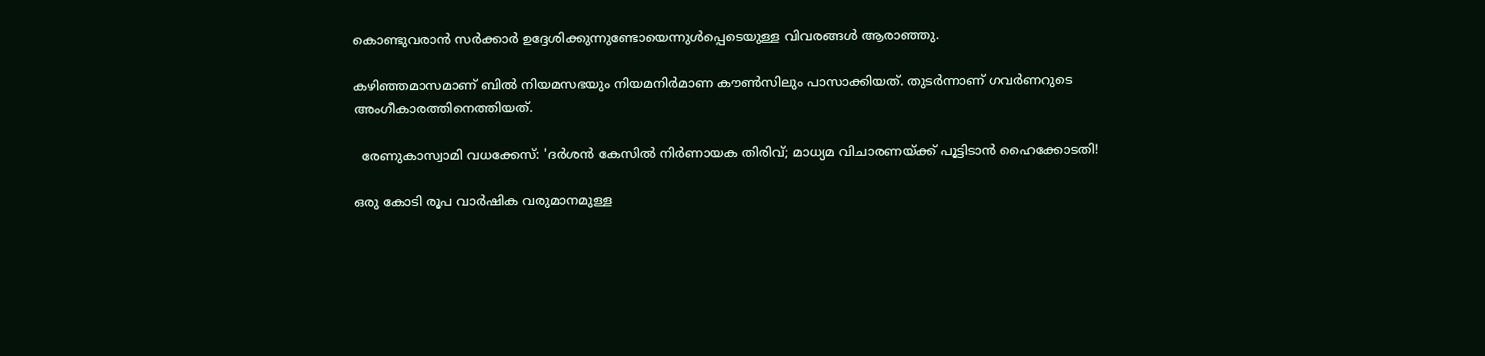കൊണ്ടുവരാൻ സർക്കാർ ഉദ്ദേശിക്കുന്നുണ്ടോയെന്നുൾപ്പെടെയുള്ള വിവരങ്ങൾ ആരാഞ്ഞു.

കഴിഞ്ഞമാസമാണ് ബിൽ നിയമസഭയും നിയമനിർമാണ കൗൺസിലും പാസാക്കിയത്. തുടർന്നാണ് ഗവർണറുടെ അംഗീകാരത്തിനെത്തിയത്.

  രേണുകാസ്വാമി വധക്കേസ്: 'ദർശൻ കേസിൽ നിർണായക തിരിവ്; മാധ്യമ വിചാരണയ്ക്ക് പൂട്ടിടാൻ ഹൈക്കോടതി!

ഒരു കോടി രൂപ വാർഷിക വരുമാനമുള്ള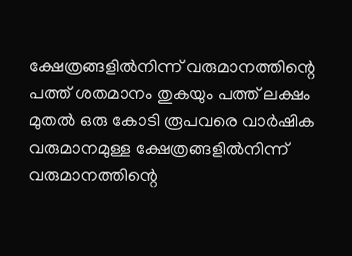ക്ഷേത്രങ്ങളിൽനിന്ന് വരുമാനത്തിന്റെ പത്ത് ശതമാനം തുകയും പത്ത് ലക്ഷം മുതൽ ഒരു കോടി രൂപവരെ വാർഷിക വരുമാനമുള്ള ക്ഷേത്രങ്ങളിൽനിന്ന് വരുമാനത്തിന്റെ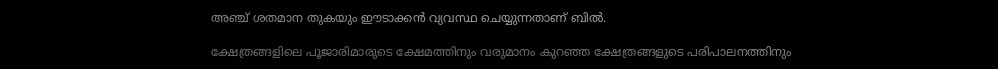അഞ്ച് ശതമാന തുകയും ഈടാക്കൻ വ്യവസ്ഥ ചെയ്യുന്നതാണ് ബിൽ.

ക്ഷേത്രങ്ങളിലെ പൂജാരിമാരുടെ ക്ഷേമത്തിനും വരുമാനം കുറഞ്ഞ ക്ഷേത്രങ്ങളുടെ പരിപാലനത്തിനും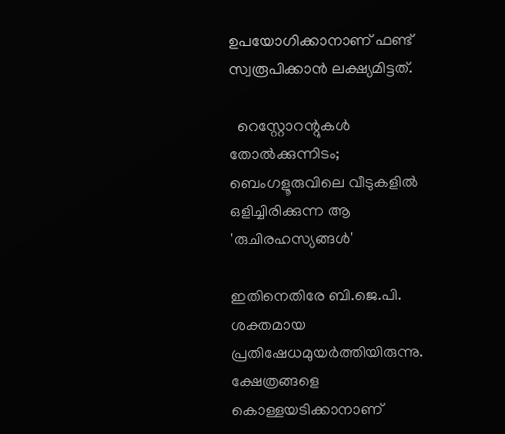ഉപയോഗിക്കാനാണ് ഫണ്ട് സ്വരൂപിക്കാൻ ലക്ഷ്യമിട്ടത്.

  റെസ്റ്റോറന്റുകൾ തോൽക്കുന്നിടം; ബെംഗളൂരുവിലെ വീടുകളിൽ ഒളിച്ചിരിക്കുന്ന ആ 'രുചിരഹസ്യങ്ങൾ'

ഇതിനെതിരേ ബി.ജെ.പി. ശക്തമായ പ്രതിഷേധമുയർത്തിയിരുന്നു. ക്ഷേത്രങ്ങളെ കൊള്ളയടിക്കാനാണ്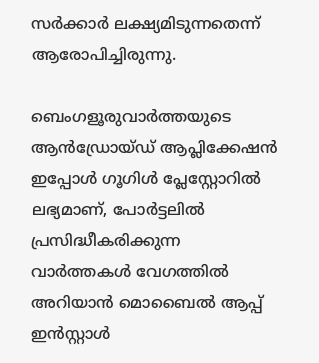സർക്കാർ ലക്ഷ്യമിടുന്നതെന്ന് ആരോപിച്ചിരുന്നു.

ബെംഗളൂരുവാർത്തയുടെ ആൻഡ്രോയ്ഡ് ആപ്ലിക്കേഷൻ ഇപ്പോൾ ഗൂഗിൾ പ്ലേസ്റ്റോറിൽ ലഭ്യമാണ്, പോർട്ടലിൽ പ്രസിദ്ധീകരിക്കുന്ന വാർത്തകൾ വേഗത്തിൽ അറിയാൻ മൊബൈൽ ആപ്പ് ഇൻസ്റ്റാൾ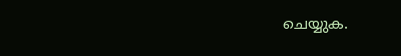ചെയ്യുക.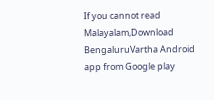If you cannot read Malayalam,Download BengaluruVartha Android app from Google play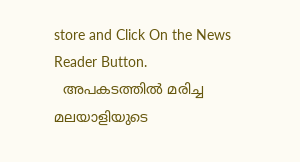store and Click On the News Reader Button.
  അപകടത്തിൽ മരിച്ച മലയാളിയുടെ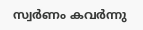സ്വർണം കവർന്നു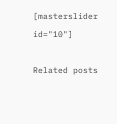[masterslider id="10"]

Related posts